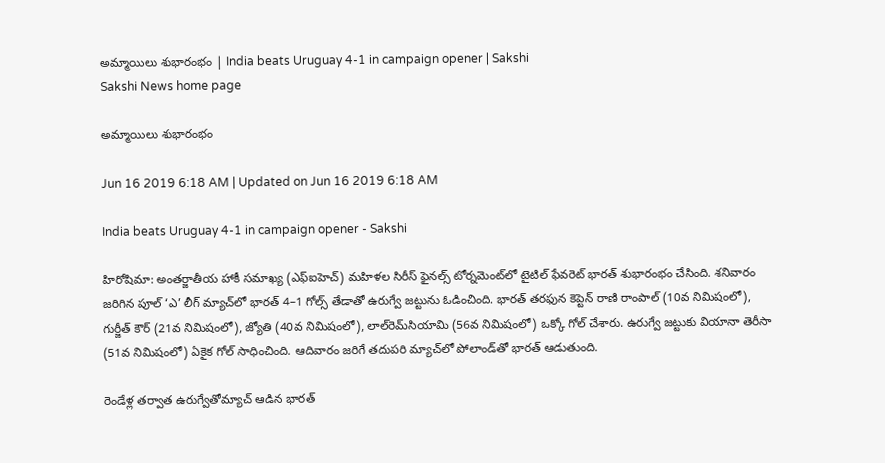అమ్మాయిలు శుభారంభం | India beats Uruguay 4-1 in campaign opener | Sakshi
Sakshi News home page

అమ్మాయిలు శుభారంభం

Jun 16 2019 6:18 AM | Updated on Jun 16 2019 6:18 AM

India beats Uruguay 4-1 in campaign opener - Sakshi

హిరోషిమా: అంతర్జాతీయ హాకీ సమాఖ్య (ఎఫ్‌ఐహెచ్‌) మహిళల సిరీస్‌ ఫైనల్స్‌ టోర్నమెంట్‌లో టైటిల్‌ ఫేవరెట్‌ భారత్‌ శుభారంభం చేసింది. శనివారం జరిగిన పూల్‌ ‘ఎ’ లీగ్‌ మ్యాచ్‌లో భారత్‌ 4–1 గోల్స్‌ తేడాతో ఉరుగ్వే జట్టును ఓడించింది. భారత్‌ తరఫున కెప్టెన్‌ రాణి రాంపాల్‌ (10వ నిమిషంలో), గుర్జీత్‌ కౌర్‌ (21వ నిమిషంలో), జ్యోతి (40వ నిమిషంలో), లాల్‌రెమ్‌సియామి (56వ నిమిషంలో) ఒక్కో గోల్‌ చేశారు. ఉరుగ్వే జట్టుకు వియానా తెరీసా (51వ నిమిషంలో) ఏకైక గోల్‌ సాధించింది. ఆదివారం జరిగే తదుపరి మ్యాచ్‌లో పోలాండ్‌తో భారత్‌ ఆడుతుంది.

రెండేళ్ల తర్వాత ఉరుగ్వేతోమ్యాచ్‌ ఆడిన భారత్‌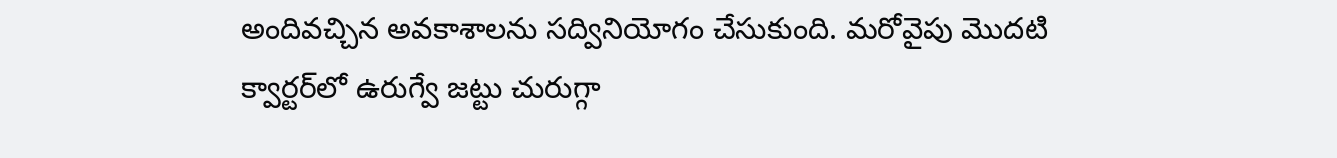అందివచ్చిన అవకాశాలను సద్వినియోగం చేసుకుంది. మరోవైపు మొదటి క్వార్టర్‌లో ఉరుగ్వే జట్టు చురుగ్గా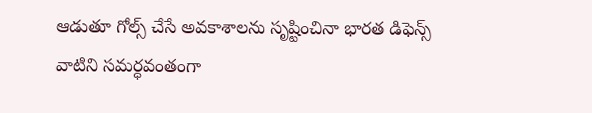ఆడుతూ గోల్స్‌ చేసే అవకాశాలను సృష్టించినా భారత డిఫెన్స్‌ వాటిని సమర్ధవంతంగా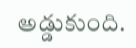అడ్డుకుంది.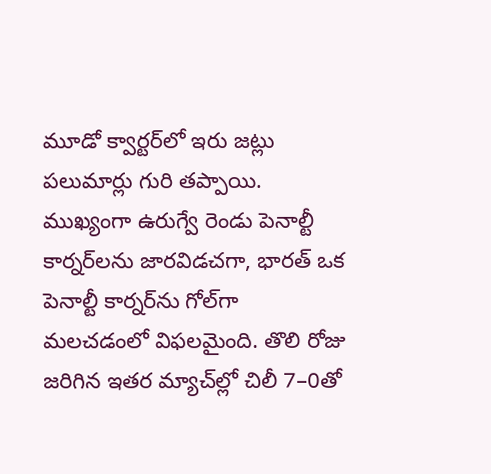మూడో క్వార్టర్‌లో ఇరు జట్లు పలుమార్లు గురి తప్పాయి. ముఖ్యంగా ఉరుగ్వే రెండు పెనాల్టీ కార్నర్‌లను జారవిడచగా, భారత్‌ ఒక పెనాల్టీ కార్నర్‌ను గోల్‌గా మలచడంలో విఫలమైంది. తొలి రోజు జరిగిన ఇతర మ్యాచ్‌ల్లో చిలీ 7–0తో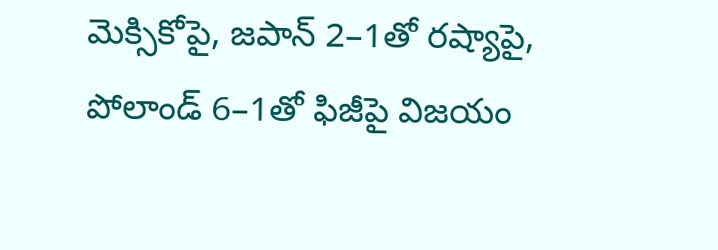మెక్సికోపై, జపాన్‌ 2–1తో రష్యాపై, పోలాండ్‌ 6–1తో ఫిజీపై విజయం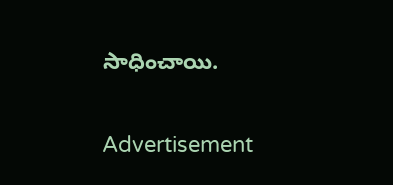సాధించాయి.

Advertisement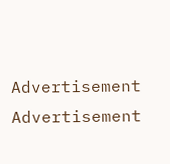Advertisement
Advertisement